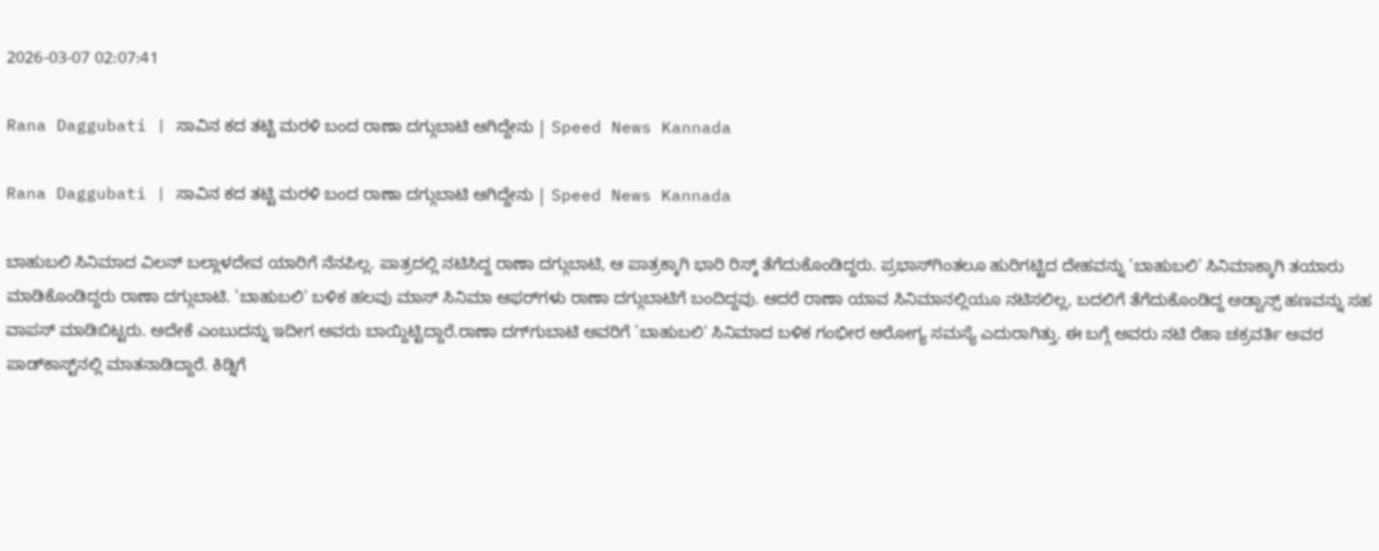2026-03-07 02:07:41

Rana Daggubati | ಸಾವಿನ ಕದ ತಟ್ಟಿ ಮರಳಿ ಬಂದ ರಾಣಾ ದಗ್ಗುಬಾಟಿ ಆಗಿದ್ದೇನು | Speed News Kannada

Rana Daggubati | ಸಾವಿನ ಕದ ತಟ್ಟಿ ಮರಳಿ ಬಂದ ರಾಣಾ ದಗ್ಗುಬಾಟಿ ಆಗಿದ್ದೇನು | Speed News Kannada

ಬಾಹುಬಲಿ ಸಿನಿಮಾದ ವಿಲನ್ ಬಲ್ಲಾಳದೇವ ಯಾರಿಗೆ ನೆನಪಿಲ್ಲ. ಪಾತ್ರದಲ್ಲಿ ನಟಿಸಿದ್ದ ರಾಣಾ ದಗ್ಗುಬಾಟಿ, ಆ ಪಾತ್ರಕ್ಕಾಗಿ ಭಾರಿ ರಿಸ್ಕ್ ತೆಗೆದುಕೊಂಡಿದ್ದರು. ಪ್ರಭಾಸ್‌ಗಿಂತಲೂ ಹುರಿಗಟ್ಟಿದ ದೇಹವನ್ನು 'ಬಾಹುಬಲಿ' ಸಿನಿಮಾಕ್ಕಾಗಿ ತಯಾರು ಮಾಡಿಕೊಂಡಿದ್ದರು ರಾಣಾ ದಗ್ಗುಬಾಟಿ. 'ಬಾಹುಬಲಿ' ಬಳಿಕ ಹಲವು ಮಾಸ್ ಸಿನಿಮಾ ಆಫರ್‌ಗಳು ರಾಣಾ ದಗ್ಗುಬಾಟಿಗೆ ಬಂದಿದ್ದವು. ಆದರೆ ರಾಣಾ ಯಾವ ಸಿನಿಮಾನಲ್ಲಿಯೂ ನಟಿಸಲಿಲ್ಲ, ಬದಲಿಗೆ ತೆಗೆದುಕೊಂಡಿದ್ದ ಅಡ್ವಾನ್ಸ್ ಹಣವನ್ನು ಸಹ ವಾಪಸ್ ಮಾಡಿಬಿಟ್ಟರು. ಅದೇಕೆ ಎಂಬುದನ್ನು ಇದೀಗ ಅವರು ಬಾಯ್ದಿಟ್ಟಿದ್ದಾರೆ.ರಾಣಾ ದಗ್‌ಗುಬಾಟಿ ಅವರಿಗೆ 'ಬಾಹುಬಲಿ' ಸಿನಿಮಾದ ಬಳಿಕ ಗಂಭೀರ ಆರೋಗ್ಯ ಸಮಸ್ಯೆ ಎದುರಾಗಿತ್ತು. ಈ ಬಗ್ಗೆ ಅವರು ನಟಿ ರೆಹಾ ಚಕ್ರವರ್ತಿ ಅವರ ಪಾಡ್‌ಕಾಸ್ಟ್‌ನಲ್ಲಿ ಮಾತನಾಡಿದ್ದಾರೆ. ಕಿಡ್ನಿಗೆ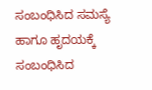ಸಂಬಂಧಿಸಿದ ಸಮಸ್ಯೆ ಹಾಗೂ ಹೃದಯಕ್ಕೆ ಸಂಬಂಧಿಸಿದ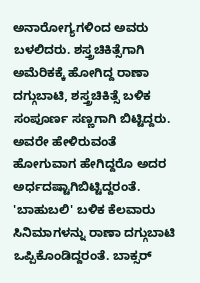ಅನಾರೋಗ್ಯಗಳಿಂದ ಅವರು ಬಳಲಿದರು. ಶಸ್ತ್ರಚಿಕಿತ್ಸೆಗಾಗಿ ಅಮೆರಿಕಕ್ಕೆ ಹೋಗಿದ್ದ ರಾಣಾ ದಗ್ಗುಬಾಟಿ, ಶಸ್ತ್ರಚಿಕಿತ್ಸೆ ಬಳಿಕ ಸಂಪೂರ್ಣ ಸಣ್ಣಗಾಗಿ ಬಿಟ್ಟಿದ್ದರು. ಅವರೇ ಹೇಳಿರುವಂತೆ ಹೋಗುವಾಗ ಹೇಗಿದ್ದರೊ ಅದರ ಅರ್ಧದಷ್ಟಾಗಿಬಿಟ್ಟಿದ್ದರಂತೆ.
'ಬಾಹುಬಲಿ' ಬಳಿಕ ಕೆಲವಾರು ಸಿನಿಮಾಗಳನ್ನು ರಾಣಾ ದಗ್ಗುಬಾಟಿ ಒಪ್ಪಿಕೊಂಡಿದ್ದರಂತೆ. ಬಾಕ್ಸರ್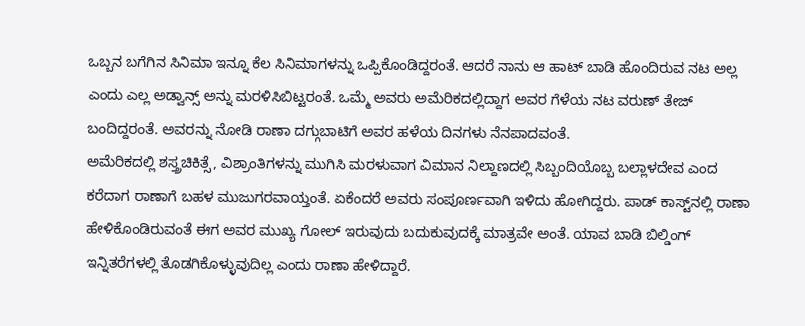ಒಬ್ಬನ ಬಗೆಗಿನ ಸಿನಿಮಾ ಇನ್ನೂ ಕೆಲ ಸಿನಿಮಾಗಳನ್ನು ಒಪ್ಪಿಕೊಂಡಿದ್ದರಂತೆ. ಆದರೆ ನಾನು ಆ ಹಾಟ್ ಬಾಡಿ ಹೊಂದಿರುವ ನಟ ಅಲ್ಲ ಎಂದು ಎಲ್ಲ ಅಡ್ವಾನ್ಸ್ ಅನ್ನು ಮರಳಿಸಿಬಿಟ್ಟರಂತೆ. ಒಮ್ಮೆ ಅವರು ಅಮೆರಿಕದಲ್ಲಿದ್ದಾಗ ಅವರ ಗೆಳೆಯ ನಟ ವರುಣ್ ತೇಜ್ ಬಂದಿದ್ದರಂತೆ. ಅವರನ್ನು ನೋಡಿ ರಾಣಾ ದಗ್ಗುಬಾಟಿಗೆ ಅವರ ಹಳೆಯ ದಿನಗಳು ನೆನಪಾದವಂತೆ.
ಅಮೆರಿಕದಲ್ಲಿ ಶಸ್ತ್ರಚಿಕಿತ್ಸೆ, ವಿಶ್ರಾಂತಿಗಳನ್ನು ಮುಗಿಸಿ ಮರಳುವಾಗ ವಿಮಾನ ನಿಲ್ದಾಣದಲ್ಲಿ ಸಿಬ್ಬಂದಿಯೊಬ್ಬ ಬಲ್ಲಾಳದೇವ ಎಂದ ಕರೆದಾಗ ರಾಣಾಗೆ ಬಹಳ ಮುಜುಗರವಾಯ್ತಂತೆ. ಏಕೆಂದರೆ ಅವರು ಸಂಪೂರ್ಣವಾಗಿ ಇಳಿದು ಹೋಗಿದ್ದರು. ಪಾಡ್‌ ಕಾಸ್ಟ್‌ನಲ್ಲಿ ರಾಣಾ ಹೇಳಿಕೊಂಡಿರುವಂತೆ ಈಗ ಅವರ ಮುಖ್ಯ ಗೋಲ್ ಇರುವುದು ಬದುಕುವುದಕ್ಕೆ ಮಾತ್ರವೇ ಅಂತೆ. ಯಾವ ಬಾಡಿ ಬಿಲ್ಡಿಂಗ್ ಇನ್ನಿತರೆಗಳಲ್ಲಿ ತೊಡಗಿಕೊಳ್ಳುವುದಿಲ್ಲ ಎಂದು ರಾಣಾ ಹೇಳಿದ್ದಾರೆ.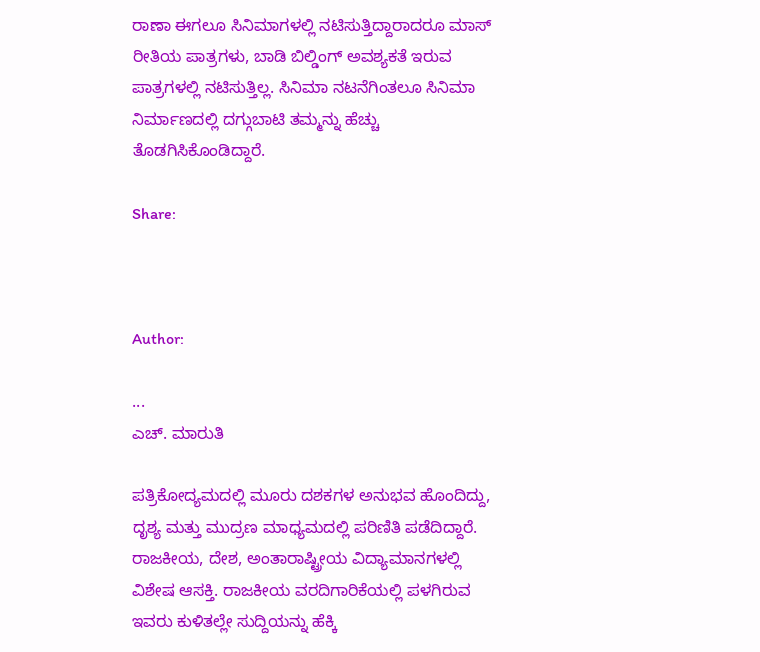ರಾಣಾ ಈಗಲೂ ಸಿನಿಮಾಗಳಲ್ಲಿ ನಟಿಸುತ್ತಿದ್ದಾರಾದರೂ ಮಾಸ್ ರೀತಿಯ ಪಾತ್ರಗಳು, ಬಾಡಿ ಬಿಲ್ಡಿಂಗ್ ಅವಶ್ಯಕತೆ ಇರುವ ಪಾತ್ರಗಳಲ್ಲಿ ನಟಿಸುತ್ತಿಲ್ಲ. ಸಿನಿಮಾ ನಟನೆಗಿಂತಲೂ ಸಿನಿಮಾ ನಿರ್ಮಾಣದಲ್ಲಿ ದಗ್ಗುಬಾಟಿ ತಮ್ಮನ್ನು ಹೆಚ್ಚು ತೊಡಗಿಸಿಕೊಂಡಿದ್ದಾರೆ.

Share:



Author:

...
ಎಚ್‌. ಮಾರುತಿ

ಪತ್ರಿಕೋದ್ಯಮದಲ್ಲಿ ಮೂರು ದಶಕಗಳ ಅನುಭವ ಹೊಂದಿದ್ದು, ದೃಶ್ಯ ಮತ್ತು ಮುದ್ರಣ ಮಾಧ್ಯಮದಲ್ಲಿ ಪರಿಣಿತಿ ಪಡೆದಿದ್ದಾರೆ. ರಾಜಕೀಯ, ದೇಶ, ಅಂತಾರಾಷ್ಟ್ರೀಯ ವಿದ್ಯಾಮಾನಗಳಲ್ಲಿ ವಿಶೇಷ ಆಸಕ್ತಿ. ರಾಜಕೀಯ ವರದಿಗಾರಿಕೆಯಲ್ಲಿ ಪಳಗಿರುವ ಇವರು ಕುಳಿತಲ್ಲೇ ಸುದ್ದಿಯನ್ನು ಹೆಕ್ಕಿ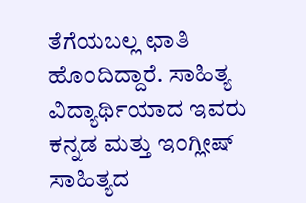ತೆಗೆಯಬಲ್ಲ ಛಾತಿ ಹೊಂದಿದ್ದಾರೆ. ಸಾಹಿತ್ಯ ವಿದ್ಯಾರ್ಥಿಯಾದ ಇವರು ಕನ್ನಡ ಮತ್ತು ಇಂಗ್ಲೀಷ್‌ ಸಾಹಿತ್ಯದ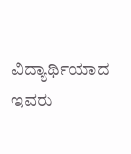ವಿದ್ಯಾರ್ಥಿಯಾದ ಇವರು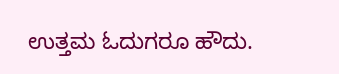ಉತ್ತಮ ಓದುಗರೂ ಹೌದು.